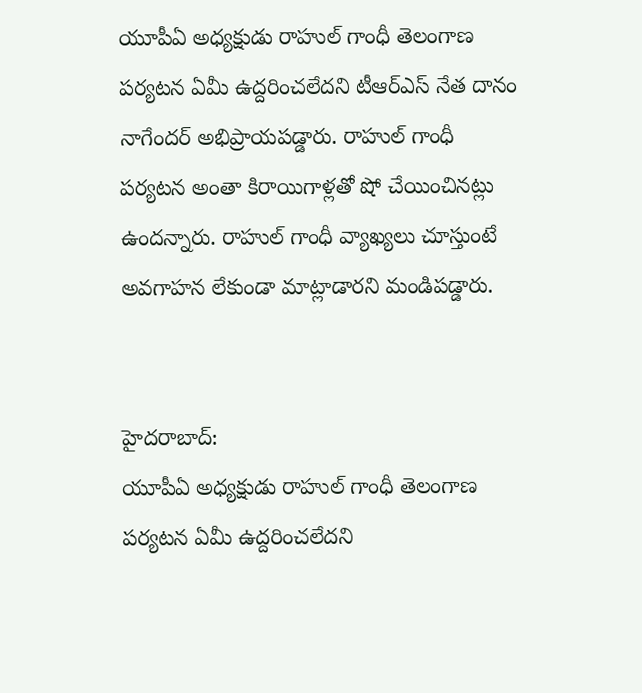యూపీఏ అధ్యక్షుడు రాహుల్ గాంధీ తెలంగాణ పర్యటన ఏమీ ఉద్దరించలేదని టీఆర్ఎస్ నేత దానం నాగేందర్ అభిప్రాయపడ్డారు. రాహుల్ గాంధీ పర్యటన అంతా కిరాయిగాళ్లతో షో చేయించినట్లు ఉందన్నారు. రాహుల్ గాంధీ వ్యాఖ్యలు చూస్తుంటే అవగాహన లేకుండా మాట్లాడారని మండిపడ్డారు.


హైదరాబాద్:
యూపీఏ అధ్యక్షుడు రాహుల్ గాంధీ తెలంగాణ పర్యటన ఏమీ ఉద్దరించలేదని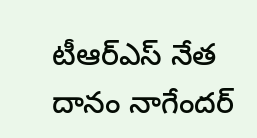టీఆర్ఎస్ నేత దానం నాగేందర్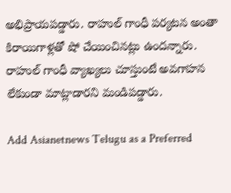అభిప్రాయపడ్డారు. రాహుల్ గాంధీ పర్యటన అంతా కిరాయిగాళ్లతో షో చేయించినట్లు ఉందన్నారు. రాహుల్ గాంధీ వ్యాఖ్యలు చూస్తుంటే అవగాహన లేకుండా మాట్లాడారని మండిపడ్డారు.

Add Asianetnews Telugu as a Preferred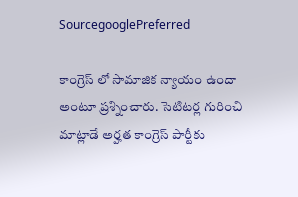SourcegooglePreferred

కాంగ్రెస్ లో సామాజిక న్యాయం ఉందా అంటూ ప్రశ్నించారు. సెటిటర్ల గురించి మాట్లాడే అర్హత కాంగ్రెస్ పార్టీకు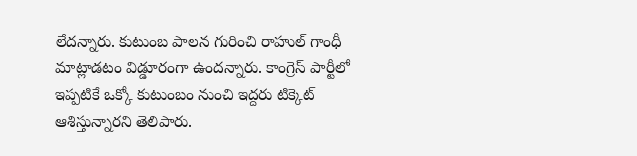లేదన్నారు. కుటుంబ పాలన గురించి రాహుల్ గాంధీ మాట్లాడటం విడ్డూరంగా ఉందన్నారు. కాంగ్రెస్ పార్టీలో ఇప్పటికే ఒక్కో కుటుంబం నుంచి ఇద్దరు టిక్కెట్ ఆశిస్తున్నారని తెలిపారు.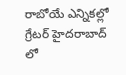రాబోయే ఎన్నికల్లో గ్రేటర్ హైదరాబాద్ లో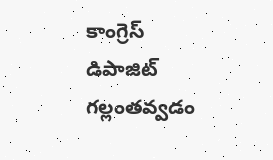కాంగ్రెస్ డిపాజిట్ గల్లంతవ్వడం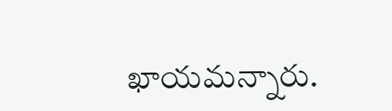ఖాయమన్నారు.